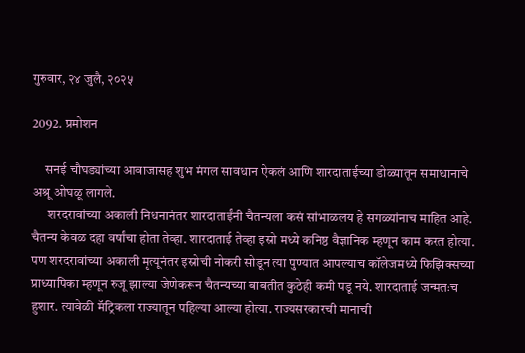गुरुवार, २४ जुलै, २०२५

2092. प्रमोशन

     सनई चौघड्यांच्या आवाजासह शुभ मंगल सावधान ऐकलं आणि शारदाताईच्या डोळ्यातून समाधानाचे अश्रू ओघळू लागले.
      शरदरावांच्या अकाली निधनानंतर शारदाताईंनी चैतन्यला कसं सांभाळलय हे सगळ्यांनाच माहित आहे. चैतन्य केवळ दहा वर्षांचा होता तेव्हा. शारदाताई तेव्हा इस्रो मध्ये कनिष्ठ वैज्ञानिक म्हणून काम करत होत्या. पण शरदरावांच्या अकाली मृत्यूनंतर इस्रोची नोकरी सोडून त्या पुण्यात आपल्याच कॉलेजमध्ये फिझिक्सच्या प्राध्यापिका म्हणून रुजू झाल्या जेणेकरून चैतन्यच्या बाबतीत कुठेही कमी पडू नये. शारदाताई जन्मतःच हुशार. त्यावेळी मॅट्रिकला राज्यातून पहिल्या आल्या होत्या. राज्यसरकारची मानाची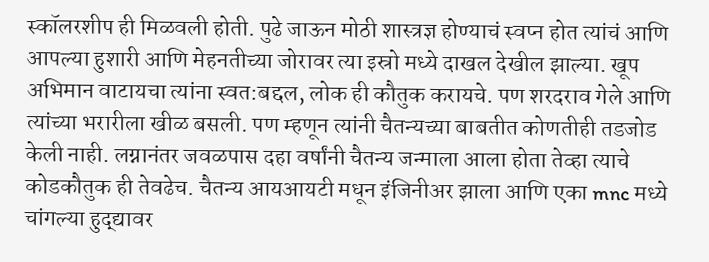स्कॉलरशीप ही मिळवली होती. पुढे जाऊन मोठी शास्त्रज्ञ होण्याचं स्वप्न होत त्यांचं आणि आपल्या हुशारी आणि मेहनतीच्या जोरावर त्या इस्रो मध्ये दाखल देखील झाल्या. खूप अभिमान वाटायचा त्यांना स्वत:बद्दल, लोक ही कौतुक करायचे. पण शरदराव गेले आणि त्यांच्या भरारीला खीळ बसली. पण म्हणून त्यांनी चैतन्यच्या बाबतीत कोणतीही तडजोड केली नाही. लग्नानंतर जवळपास दहा वर्षांनी चैतन्य जन्माला आला होता तेव्हा त्याचे कोडकौतुक ही तेवढेच. चैतन्य आयआयटी मधून इंजिनीअर झाला आणि एका mnc मध्ये चांगल्या हुद्द्यावर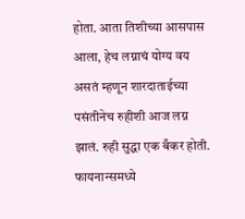होता. आता तिशीच्या आसपास आला, हेच लग्नाचं योग्य वय असतं म्हणून शारदाताईच्या पसंतीनेच रुहीशी आज लग्न झालं. रुही सुद्धा एक बँकर होती. फायनान्समध्ये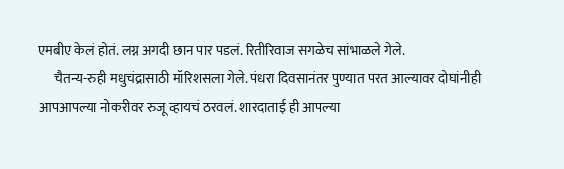एमबीए केलं होतं. लग्न अगदी छान पार पडलं. रितीरिवाज सगळेच सांभाळले गेले.
      चैतन्य-रुही मधुचंद्रासाठी मॉरिशसला गेले. पंधरा दिवसानंतर पुण्यात परत आल्यावर दोघांनीही आपआपल्या नोकरीवर रुजू व्हायचं ठरवलं. शारदाताई ही आपल्या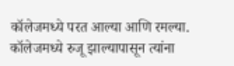कॉलेजमध्ये परत आल्या आणि रमल्या. कॉलेजमध्ये रुजू झाल्यापासून त्यांना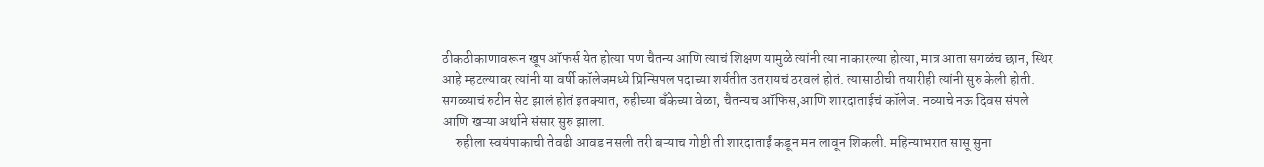ठीकठीकाणावरून खूप ऑफर्स येत होत्या पण चैतन्य आणि त्याचं शिक्षण यामुळे त्यांनी त्या नाकारल्या होत्या, मात्र आता सगळंच छान, स्थिर आहे म्हटल्यावर त्यांनी या वर्षी कॉलेजमध्ये प्रिन्सिपल पदाच्या शर्यतीत उतरायचं ठरवलं होतं. त्यासाठीची तयारीही त्यांनी सुरु केली होती. सगळ्याचं रुटीन सेट झालं होतं इतक्यात, रुहीच्या बँकेच्या वेळा, चैतन्यच ऑफिस,आणि शारदाताईचं कॉलेज. नव्याचे नऊ दिवस संपले आणि खऱ्या अर्थाने संसार सुरु झाला.
     रुहीला स्वयंपाकाची तेवढी आवड नसली तरी बऱ्याच गोष्टी ती शारदाताईं कडून मन लावून शिकली. महिन्याभरात सासू सुना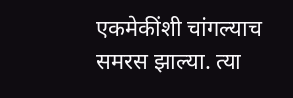एकमेकींशी चांगल्याच समरस झाल्या. त्या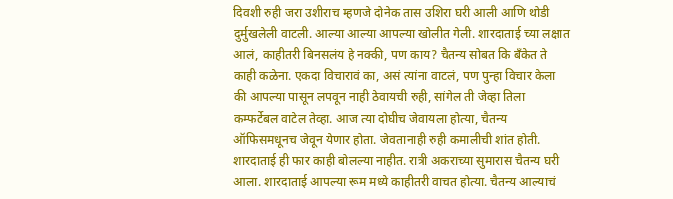दिवशी रुही जरा उशीराच म्हणजे दोनेक तास उशिरा घरी आली आणि थोडी दुर्मुखलेली वाटली. आल्या आल्या आपल्या खोलीत गेली. शारदाताई च्या लक्षात आलं, काहीतरी बिनसलंय हे नक्की, पण काय? चैतन्य सोबत कि बँकेत ते काही कळेना. एकदा विचारावं का, असं त्यांना वाटलं, पण पुन्हा विचार केला की आपल्या पासून लपवून नाही ठेवायची रुही, सांगेल ती जेव्हा तिला कम्फर्टेबल वाटेल तेव्हा. आज त्या दोघीच जेवायला होत्या, चैतन्य ऑफिसमधूनच जेवून येणार होता. जेवतानाही रुही कमालीची शांत होती. शारदाताई ही फार काही बोलल्या नाहीत. रात्री अकराच्या सुमारास चैतन्य घरी आला. शारदाताई आपल्या रूम मध्ये काहीतरी वाचत होत्या. चैतन्य आल्याचं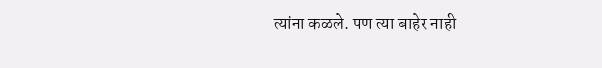त्यांना कळले. पण त्या बाहेर नाही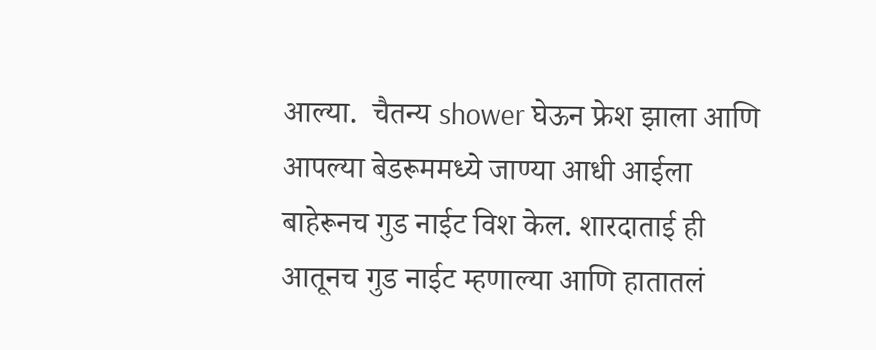आल्या.  चैतन्य shower घेऊन फ्रेश झाला आणि आपल्या बेडरूममध्ये जाण्या आधी आईला बाहेरूनच गुड नाईट विश केल. शारदाताई ही आतूनच गुड नाईट म्हणाल्या आणि हातातलं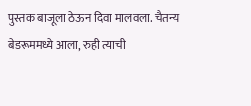पुस्तक बाजूला ठेऊन दिवा मालवला. चैतन्य बेडरूममध्ये आला, रुही त्याची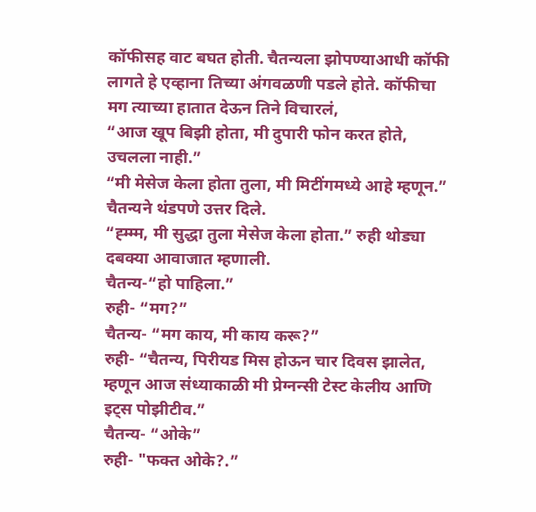कॉफीसह वाट बघत होती. चैतन्यला झोपण्याआधी कॉफी लागते हे एव्हाना तिच्या अंगवळणी पडले होते. कॉफीचा मग त्याच्या हातात देऊन तिने विचारलं,
“आज खूप बिझी होता, मी दुपारी फोन करत होते, उचलला नाही.”
“मी मेसेज केला होता तुला, मी मिटींगमध्ये आहे म्हणून.” चैतन्यने थंडपणे उत्तर दिले.
“ह्म्म्म, मी सुद्धा तुला मेसेज केला होता.” रुही थोड्या दबक्या आवाजात म्हणाली.
चैतन्य-“हो पाहिला.”
रुही- “मग?”
चैतन्य- “मग काय, मी काय करू?”
रुही- “चैतन्य, पिरीयड मिस होऊन चार दिवस झालेत, म्हणून आज संध्याकाळी मी प्रेग्नन्सी टेस्ट केलीय आणि इट्स पोझीटीव.”
चैतन्य- “ओके”
रुही- "फक्त ओके?.”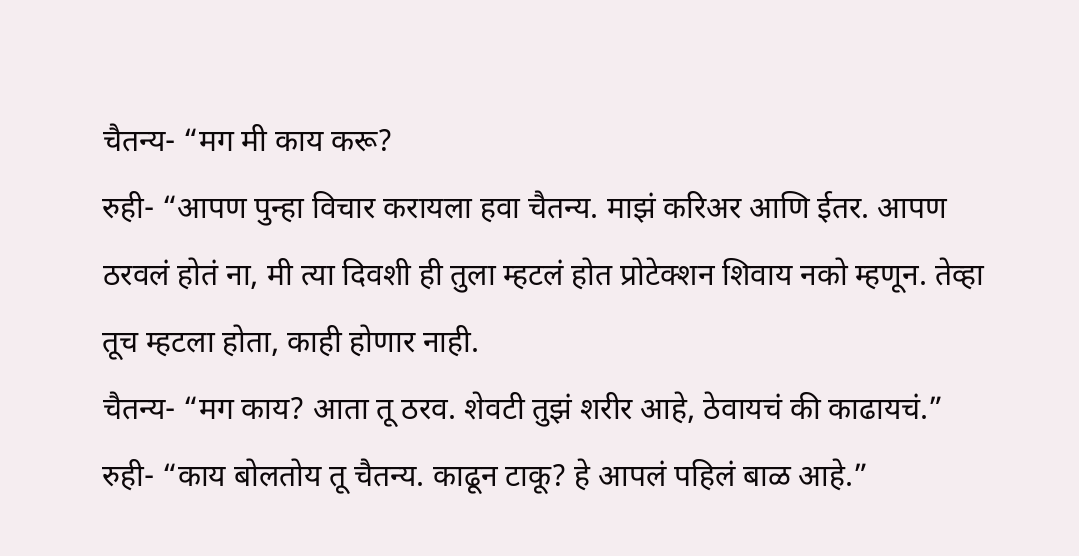चैतन्य- “मग मी काय करू?
रुही- “आपण पुन्हा विचार करायला हवा चैतन्य. माझं करिअर आणि ईतर. आपण ठरवलं होतं ना, मी त्या दिवशी ही तुला म्हटलं होत प्रोटेक्शन शिवाय नको म्हणून. तेव्हा तूच म्हटला होता, काही होणार नाही.
चैतन्य- “मग काय? आता तू ठरव. शेवटी तुझं शरीर आहे, ठेवायचं की काढायचं.”
रुही- “काय बोलतोय तू चैतन्य. काढून टाकू? हे आपलं पहिलं बाळ आहे.”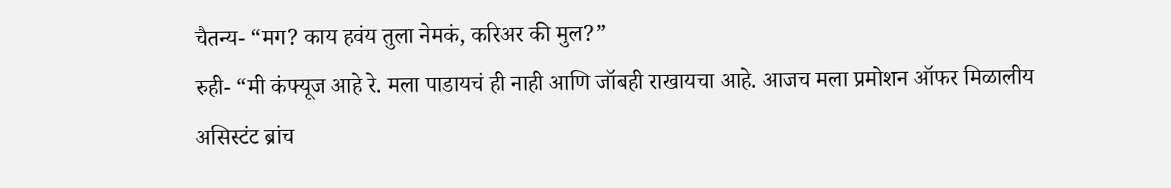चैतन्य- “मग? काय हवंय तुला नेमकं, करिअर की मुल?”
रुही- “मी कंफ्यूज आहे रे. मला पाडायचं ही नाही आणि जॉबही राखायचा आहे. आजच मला प्रमोशन ऑफर मिळालीय असिस्टंट ब्रांच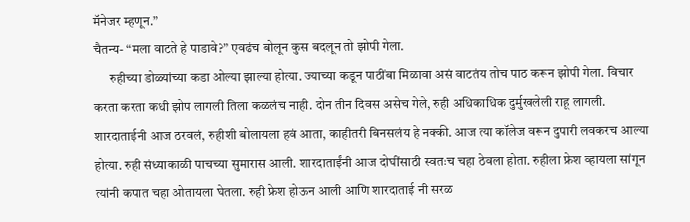मॅनेजर म्हणून.”
चैतन्य- “मला वाटते हे पाडावे?” एवढंच बोलून कुस बदलून तो झोपी गेला.
      रुहीच्या डोळ्यांच्या कडा ओल्या झाल्या होत्या. ज्याच्या कडून पाठींबा मिळावा असं वाटतंय तोच पाठ करून झोपी गेला. विचार करता करता कधी झोप लागली तिला कळलंच नाही. दोन तीन दिवस असेच गेले, रुही अधिकाधिक दुर्मुखलेली राहू लागली. शारदाताईनी आज ठरवलं, रुहीशी बोलायला हवं आता, काहीतरी बिनसलंय हे नक्की. आज त्या कॉलेज वरून दुपारी लवकरच आल्या होत्या. रुही संध्याकाळी पाचच्या सुमारास आली. शारदाताईंनी आज दोघींसाठी स्वतःच चहा ठेवला होता. रुहीला फ्रेश व्हायला सांगून त्यांनी कपात चहा ओतायला घेतला. रुही फ्रेश होऊन आली आणि शारदाताई नी सरळ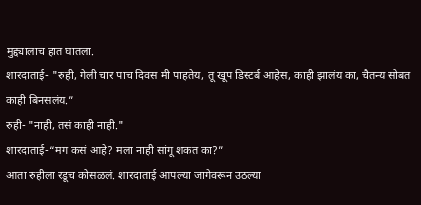मुद्द्यालाच हात घातला.
शारदाताई- "रुही, गेली चार पाच दिवस मी पाहतेय, तू खूप डिस्टर्ब आहेस, काही झालंय का, चैतन्य सोबत काही बिनसलंय.”
रुही- "नाही, तसं काही नाही."
शारदाताई-“मग कसं आहे? मला नाही सांगू शकत का?”
आता रुहीला रडूच कोसळलं. शारदाताई आपल्या जागेवरून उठल्या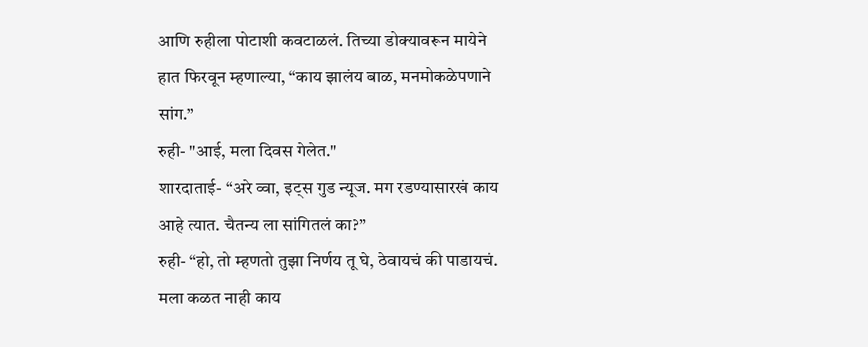आणि रुहीला पोटाशी कवटाळलं. तिच्या डोक्यावरून मायेने हात फिरवून म्हणाल्या, “काय झालंय बाळ, मनमोकळेपणाने सांग.”
रुही- "आई, मला दिवस गेलेत."
शारदाताई- “अरे व्वा, इट्स गुड न्यूज. मग रडण्यासारखं काय आहे त्यात. चैतन्य ला सांगितलं का?”
रुही- “हो, तो म्हणतो तुझा निर्णय तू घे, ठेवायचं की पाडायचं. मला कळत नाही काय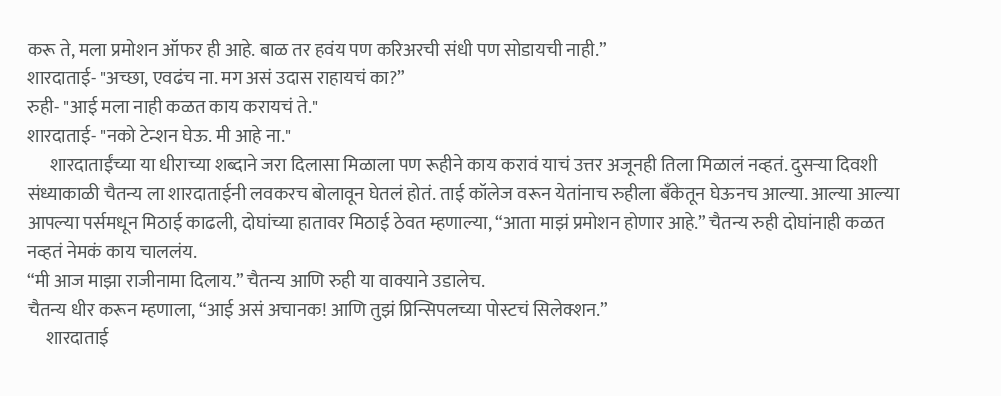करू ते, मला प्रमोशन ऑफर ही आहे. बाळ तर हवंय पण करिअरची संधी पण सोडायची नाही.”
शारदाताई- "अच्छा, एवढंच ना. मग असं उदास राहायचं का?”
रुही- "आई मला नाही कळत काय करायचं ते."
शारदाताई- "नको टेन्शन घेऊ. मी आहे ना."
      शारदाताईंच्या या धीराच्या शब्दाने जरा दिलासा मिळाला पण रूहीने काय करावं याचं उत्तर अजूनही तिला मिळालं नव्हतं. दुसऱ्या दिवशी संध्याकाळी चैतन्य ला शारदाताईनी लवकरच बोलावून घेतलं होतं. ताई कॉलेज वरून येतांनाच रुहीला बँकेतून घेऊनच आल्या. आल्या आल्या आपल्या पर्समधून मिठाई काढली, दोघांच्या हातावर मिठाई ठेवत म्हणाल्या, “आता माझं प्रमोशन होणार आहे.” चैतन्य रुही दोघांनाही कळत नव्हतं नेमकं काय चाललंय.
“मी आज माझा राजीनामा दिलाय.” चैतन्य आणि रुही या वाक्याने उडालेच.
चैतन्य धीर करून म्हणाला, “आई असं अचानक! आणि तुझं प्रिन्सिपलच्या पोस्टचं सिलेक्शन.”
     शारदाताई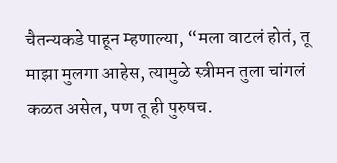चैतन्यकडे पाहून म्हणाल्या, “मला वाटलं होतं, तू माझा मुलगा आहेस, त्यामुळे स्त्रीमन तुला चांगलं कळत असेल, पण तू ही पुरुषच.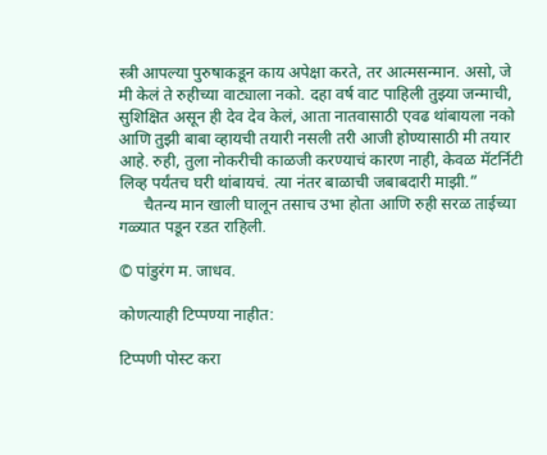स्त्री आपल्या पुरुषाकडून काय अपेक्षा करते, तर आत्मसन्मान. असो, जे मी केलं ते रुहीच्या वाट्याला नको. दहा वर्ष वाट पाहिली तुझ्या जन्माची, सुशिक्षित असून ही देव देव केलं, आता नातवासाठी एवढ थांबायला नको आणि तुझी बाबा व्हायची तयारी नसली तरी आजी होण्यासाठी मी तयार आहे. रुही, तुला नोकरीची काळजी करण्याचं कारण नाही, केवळ मॅटर्निटी लिव्ह पर्यंतच घरी थांबायचं. त्या नंतर बाळाची जबाबदारी माझी.”
      चैतन्य मान खाली घालून तसाच उभा होता आणि रुही सरळ ताईच्या गळ्यात पडून रडत राहिली.

© पांडुरंग म. जाधव.

कोणत्याही टिप्पण्‍या नाहीत:

टिप्पणी पोस्ट करा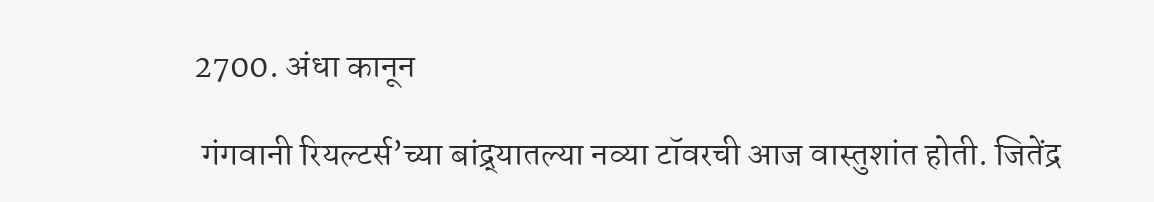2700. अंधा कानून

 गंगवानी रियल्टर्स’च्या बांद्र्यातल्या नव्या टॉवरची आज वास्तुशांत होती. जितेंद्र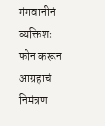गंगवानीनं व्यक्तिशः फोन करून आग्रहाचं निमंत्रण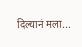दिल्यानं मला...